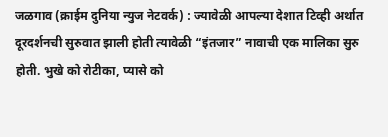जळगाव (क्राईम दुनिया न्युज नेटवर्क) : ज्यावेळी आपल्या देशात टिव्ही अर्थात दूरदर्शनची सुरुवात झाली होती त्यावेळी “इंतजार” नावाची एक मालिका सुरु होती. भुखे को रोटीका, प्यासे को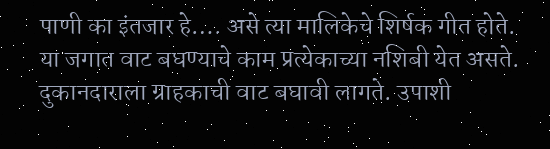पाणी का इंतजार हे…. असे त्या मालिकेचे शिर्षक गीत होते. या जगात वाट बघण्याचे काम प्रत्येकाच्या नशिबी येत असते. दुकानदाराला ग्राहकाची वाट बघावी लागते. उपाशी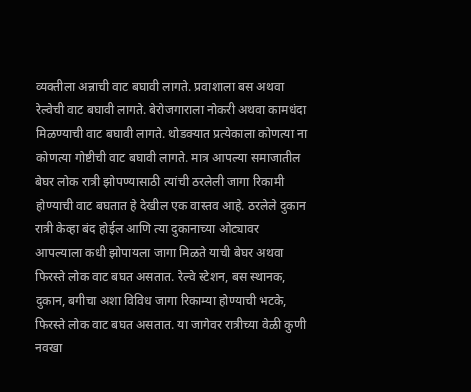व्यक्तीला अन्नाची वाट बघावी लागते. प्रवाशाला बस अथवा रेल्वेची वाट बघावी लागते. बेरोजगाराला नोकरी अथवा कामधंदा मिळण्याची वाट बघावी लागते. थोडक्यात प्रत्येकाला कोणत्या ना कोणत्या गोष्टीची वाट बघावी लागते. मात्र आपल्या समाजातील बेघर लोक रात्री झोपण्यासाठी त्यांची ठरलेली जागा रिकामी होण्याची वाट बघतात हे देखील एक वास्तव आहे. ठरलेले दुकान रात्री केव्हा बंद होईल आणि त्या दुकानाच्या ओट्यावर आपल्याला कधी झोपायला जागा मिळते याची बेघर अथवा फिरस्ते लोक वाट बघत असतात. रेल्वे स्टेशन, बस स्थानक, दुकान, बगीचा अशा विविध जागा रिकाम्या होण्याची भटके, फिरस्ते लोक वाट बघत असतात. या जागेवर रात्रीच्या वेळी कुणी नवखा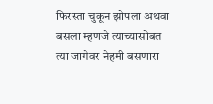फिरस्ता चुकून झोपला अथवा बसला म्हणजे त्याच्यासोबत त्या जागेवर नेहमी बसणारा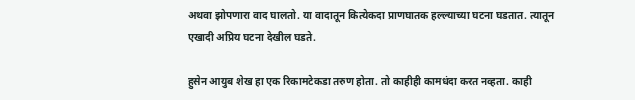अथवा झोपणारा वाद घालतो. या वादातून कित्येकदा प्राणघातक हल्ल्याच्या घटना घडतात. त्यातून एखादी अप्रिय घटना देखील घडते.

हुसेन आयुब शेख हा एक रिकामटेकडा तरुण होता. तो काहीही कामधंदा करत नव्हता. काही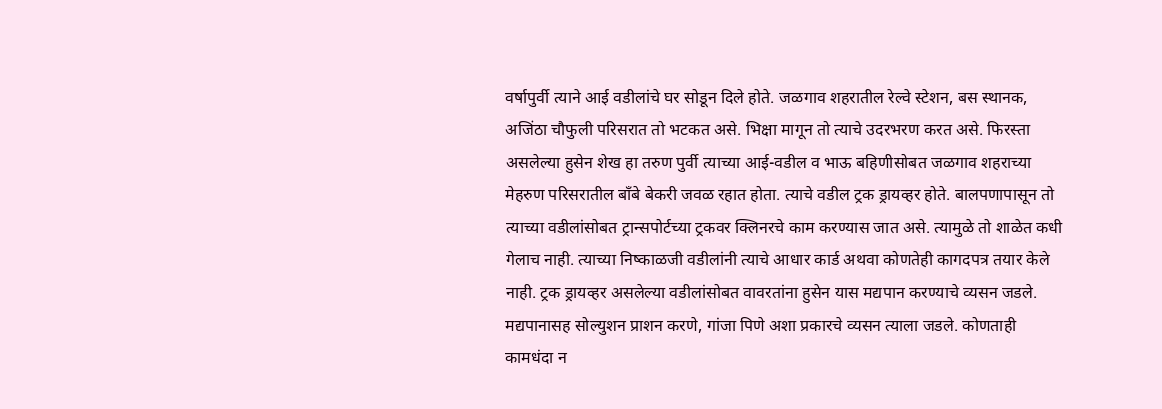वर्षापुर्वी त्याने आई वडीलांचे घर सोडून दिले होते. जळगाव शहरातील रेल्वे स्टेशन, बस स्थानक, अजिंठा चौफुली परिसरात तो भटकत असे. भिक्षा मागून तो त्याचे उदरभरण करत असे. फिरस्ता असलेल्या हुसेन शेख हा तरुण पुर्वी त्याच्या आई-वडील व भाऊ बहिणीसोबत जळगाव शहराच्या मेहरुण परिसरातील बॉंबे बेकरी जवळ रहात होता. त्याचे वडील ट्रक ड्रायव्हर होते. बालपणापासून तो त्याच्या वडीलांसोबत ट्रान्सपोर्टच्या ट्रकवर क्लिनरचे काम करण्यास जात असे. त्यामुळे तो शाळेत कधी गेलाच नाही. त्याच्या निष्काळजी वडीलांनी त्याचे आधार कार्ड अथवा कोणतेही कागदपत्र तयार केले नाही. ट्रक ड्रायव्हर असलेल्या वडीलांसोबत वावरतांना हुसेन यास मद्यपान करण्याचे व्यसन जडले. मद्यपानासह सोल्युशन प्राशन करणे, गांजा पिणे अशा प्रकारचे व्यसन त्याला जडले. कोणताही कामधंदा न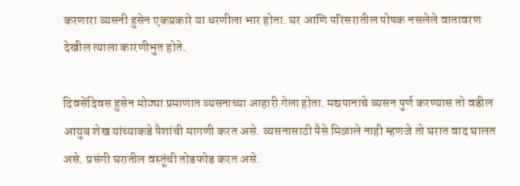करणारा व्यसनी हुसेन एकप्रकारे या धरणीला भार होता. घर आणि परिसरातील पोषक नसलेले वातावरण देखील त्याला कारणीभुत होते.

दिवसेंदिवस हुसेन मोठ्या प्रमाणात व्यसनाच्या आहारी गेला होता. मद्यपानाचे व्यसन पुर्ण करण्यास तो वडील आयुब शेख यांच्याकडे पैशांची मागणी करत असे. व्यसनासाठी पैसे मिळाले नाही म्हणजे तो घरात वाद घालत असे. प्रसंगी घरातील वस्तूंची तोडफोड करत असे.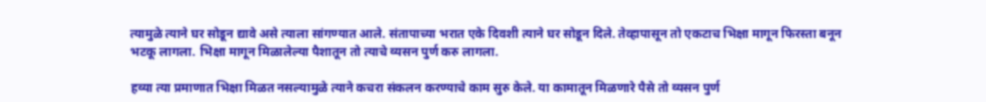त्यामुळे त्याने घर सोडून द्यावे असे त्याला सांगण्यात आले. संतापाच्या भरात एके दिवशी त्याने घर सोडून दिले. तेव्हापासून तो एकटाच भिक्षा मागून फिरस्ता बनून भटकू लागला. भिक्षा मागून मिळालेल्या पैशातून तो त्याचे व्यसन पुर्ण करु लागला.

हव्या त्या प्रमाणात भिक्षा मिळत नसल्यामुळे त्याने कचरा संकलन करण्याचे काम सुरु केले. या कामातून मिळणारे पैसे तो व्यसन पुर्ण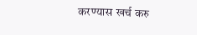करण्यास खर्च करु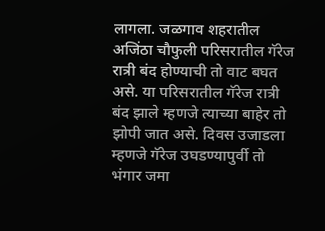लागला. जळगाव शहरातील अजिंठा चौफुली परिसरातील गॅरेज रात्री बंद होण्याची तो वाट बघत असे. या परिसरातील गॅरेज रात्री बंद झाले म्हणजे त्याच्या बाहेर तो झोपी जात असे. दिवस उजाडला म्हणजे गॅरेज उघडण्यापुर्वी तो भंगार जमा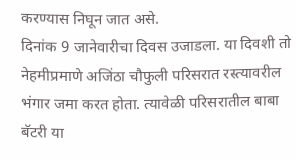करण्यास निघून जात असे.
दिनांक 9 जानेवारीचा दिवस उजाडला. या दिवशी तो नेहमीप्रमाणे अजिंठा चौफुली परिसरात रस्त्यावरील भंगार जमा करत होता. त्यावेळी परिसरातील बाबा बॅटरी या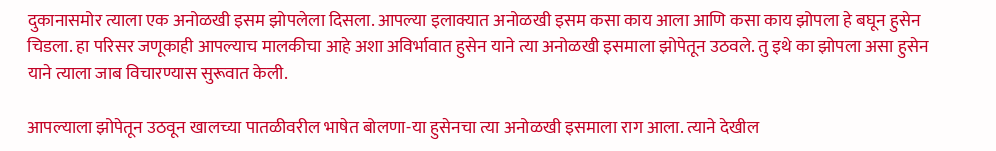दुकानासमोर त्याला एक अनोळखी इसम झोपलेला दिसला. आपल्या इलाक्यात अनोळखी इसम कसा काय आला आणि कसा काय झोपला हे बघून हुसेन चिडला. हा परिसर जणूकाही आपल्याच मालकीचा आहे अशा अविर्भावात हुसेन याने त्या अनोळखी इसमाला झोपेतून उठवले. तु इथे का झोपला असा हुसेन याने त्याला जाब विचारण्यास सुरूवात केली.

आपल्याला झोपेतून उठवून खालच्या पातळीवरील भाषेत बोलणा-या हुसेनचा त्या अनोळखी इसमाला राग आला. त्याने देखील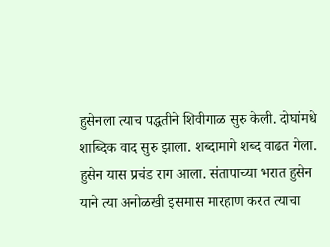हुसेनला त्याच पद्धतीने शिवीगाळ सुरु केली. दोघांमधे शाब्दिक वाद सुरु झाला. शब्दामागे शब्द वाढत गेला. हुसेन यास प्रचंड राग आला. संतापाच्या भरात हुसेन याने त्या अनोळखी इसमास मारहाण करत त्याचा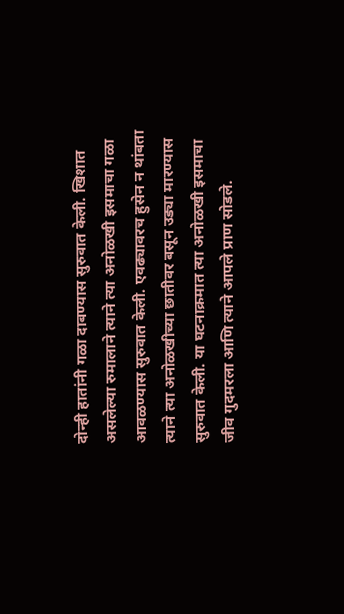दोन्ही हातांनी गळा दाबण्यास सुरुवात केली. खिशात असलेल्या रुमालाने त्याने त्या अनोळखी इसमाचा गळा आवळण्यास सुरुवात केली. एवढ्यावरच हुसेन न थांबता त्याने त्या अनोळखीच्या छातीवर बसून उड्या मारण्यास सुरुवात केली. या घटनाक्रमात त्या अनोळखी इसमाचा जीव गुदमरला आणि त्याने आपले प्राण सोडले.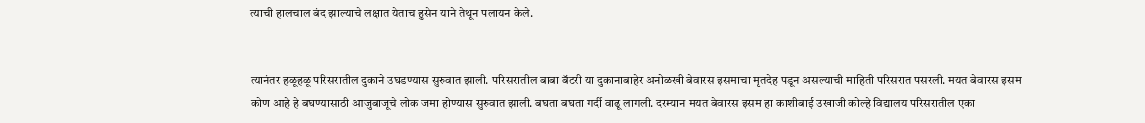त्याची हालचाल बंद झाल्याचे लक्षात येताच हुसेन याने तेथून पलायन केले.


त्यानंतर हळूहळू परिसरातील दुकाने उघडण्यास सुरुवात झाली. परिसरातील बाबा बॅटरी या दुकानाबाहेर अनोळखी बेवारस इसमाचा मृतदेह पडून असल्याची माहिती परिसरात पसरली. मयत बेवारस इसम कोण आहे हे बघण्यासाठी आजुबाजूचे लोक जमा होण्यास सुरुवात झाली. बघता बघता गर्दी वाढू लागली. दरम्यान मयत बेवारस इसम हा काशीबाई उखाजी कोल्हे विद्यालय परिसरातील एका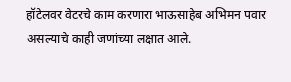हॉटेलवर वेटरचे काम करणारा भाऊसाहेब अभिमन पवार असल्याचे काही जणांच्या लक्षात आले.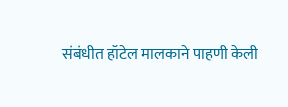संबंधीत हॉटेल मालकाने पाहणी केली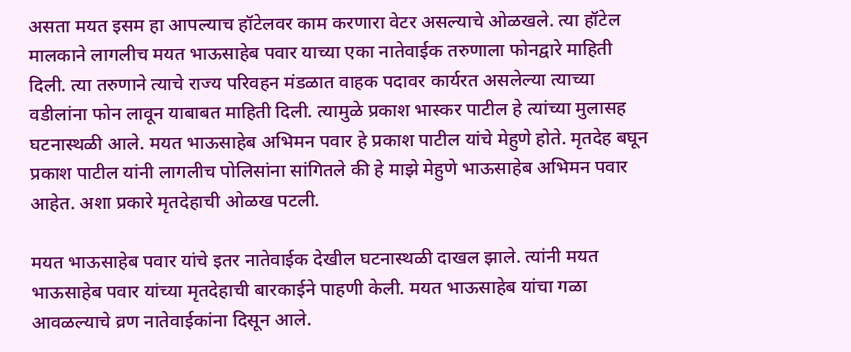असता मयत इसम हा आपल्याच हॉटेलवर काम करणारा वेटर असल्याचे ओळखले. त्या हॉटेल मालकाने लागलीच मयत भाऊसाहेब पवार याच्या एका नातेवाईक तरुणाला फोनद्वारे माहिती दिली. त्या तरुणाने त्याचे राज्य परिवहन मंडळात वाहक पदावर कार्यरत असलेल्या त्याच्या वडीलांना फोन लावून याबाबत माहिती दिली. त्यामुळे प्रकाश भास्कर पाटील हे त्यांच्या मुलासह घटनास्थळी आले. मयत भाऊसाहेब अभिमन पवार हे प्रकाश पाटील यांचे मेहुणे होते. मृतदेह बघून प्रकाश पाटील यांनी लागलीच पोलिसांना सांगितले की हे माझे मेहुणे भाऊसाहेब अभिमन पवार आहेत. अशा प्रकारे मृतदेहाची ओळख पटली.

मयत भाऊसाहेब पवार यांचे इतर नातेवाईक देखील घटनास्थळी दाखल झाले. त्यांनी मयत भाऊसाहेब पवार यांच्या मृतदेहाची बारकाईने पाहणी केली. मयत भाऊसाहेब यांचा गळा आवळल्याचे व्रण नातेवाईकांना दिसून आले.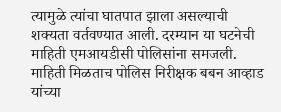त्यामुळे त्यांचा घातपात झाला असल्याची शक्यता वर्तवण्यात आली. दरम्यान या घटनेची माहिती एमआयडीसी पोलिसांना समजली. माहिती मिळताच पोलिस निरीक्षक बबन आव्हाड यांच्या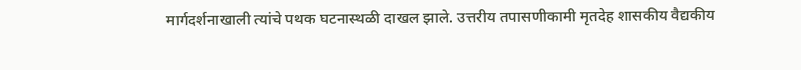मार्गदर्शनाखाली त्यांचे पथक घटनास्थळी दाखल झाले. उत्तरीय तपासणीकामी मृतदेह शासकीय वैद्यकीय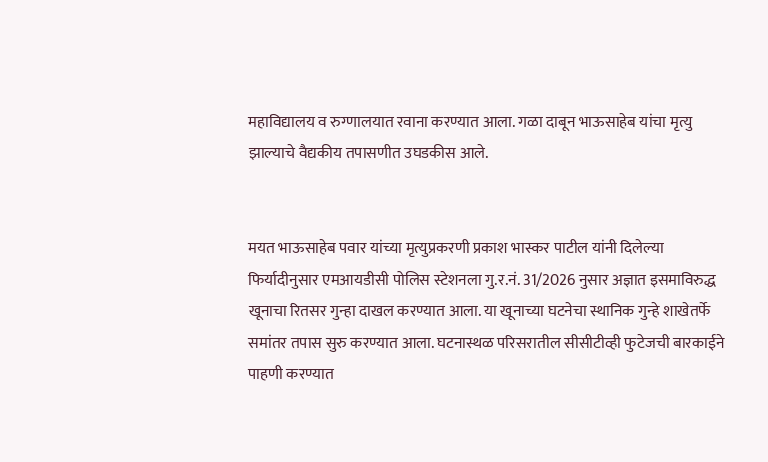महाविद्यालय व रुग्णालयात रवाना करण्यात आला. गळा दाबून भाऊसाहेब यांचा मृत्यु झाल्याचे वैद्यकीय तपासणीत उघडकीस आले.


मयत भाऊसाहेब पवार यांच्या मृत्युप्रकरणी प्रकाश भास्कर पाटील यांनी दिलेल्या फिर्यादीनुसार एमआयडीसी पोलिस स्टेशनला गु.र.नं. 31/2026 नुसार अज्ञात इसमाविरुद्ध खूनाचा रितसर गुन्हा दाखल करण्यात आला. या खूनाच्या घटनेचा स्थानिक गुन्हे शाखेतर्फे समांतर तपास सुरु करण्यात आला. घटनास्थळ परिसरातील सीसीटीव्ही फुटेजची बारकाईने पाहणी करण्यात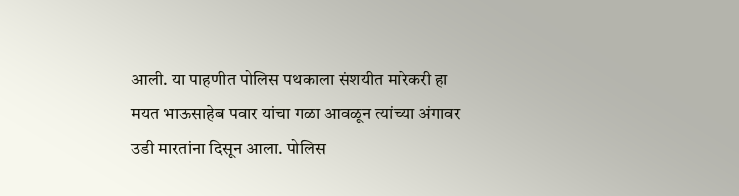आली. या पाहणीत पोलिस पथकाला संशयीत मारेकरी हा मयत भाऊसाहेब पवार यांचा गळा आवळून त्यांच्या अंगावर उडी मारतांना दिसून आला. पोलिस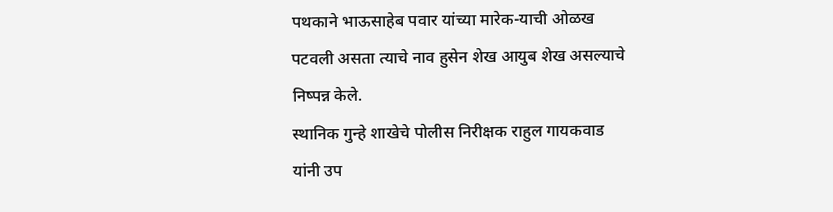पथकाने भाऊसाहेब पवार यांच्या मारेक-याची ओळख पटवली असता त्याचे नाव हुसेन शेख आयुब शेख असल्याचे निष्पन्न केले.
स्थानिक गुन्हे शाखेचे पोलीस निरीक्षक राहुल गायकवाड यांनी उप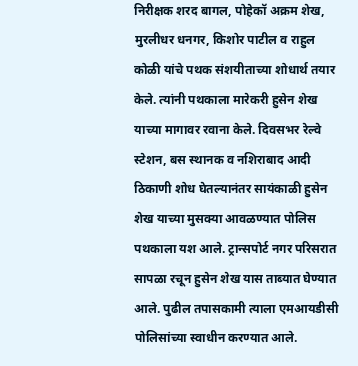निरीक्षक शरद बागल, पोहेकॉ अक्रम शेख, मुरलीधर धनगर, किशोर पाटील व राहुल कोळी यांचे पथक संशयीताच्या शोधार्थ तयार केले. त्यांनी पथकाला मारेकरी हुसेन शेख याच्या मागावर रवाना केले. दिवसभर रेल्वे स्टेशन, बस स्थानक व नशिराबाद आदी ठिकाणी शोध घेतल्यानंतर सायंकाळी हुसेन शेख याच्या मुसक्या आवळण्यात पोलिस पथकाला यश आले. ट्रान्सपोर्ट नगर परिसरात सापळा रचून हुसेन शेख यास ताब्यात घेण्यात आले. पुढील तपासकामी त्याला एमआयडीसी पोलिसांच्या स्वाधीन करण्यात आले.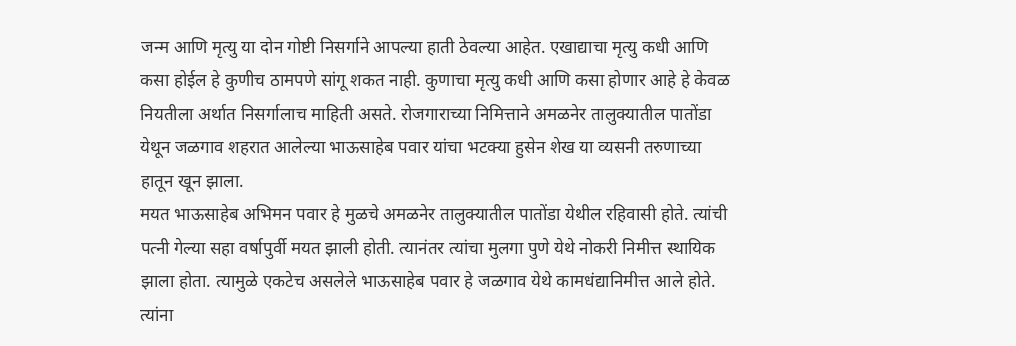जन्म आणि मृत्यु या दोन गोष्टी निसर्गाने आपल्या हाती ठेवल्या आहेत. एखाद्याचा मृत्यु कधी आणि कसा होईल हे कुणीच ठामपणे सांगू शकत नाही. कुणाचा मृत्यु कधी आणि कसा होणार आहे हे केवळ नियतीला अर्थात निसर्गालाच माहिती असते. रोजगाराच्या निमित्ताने अमळनेर तालुक्यातील पातोंडा येथून जळगाव शहरात आलेल्या भाऊसाहेब पवार यांचा भटक्या हुसेन शेख या व्यसनी तरुणाच्या हातून खून झाला.
मयत भाऊसाहेब अभिमन पवार हे मुळचे अमळनेर तालुक्यातील पातोंडा येथील रहिवासी होते. त्यांची पत्नी गेल्या सहा वर्षापुर्वी मयत झाली होती. त्यानंतर त्यांचा मुलगा पुणे येथे नोकरी निमीत्त स्थायिक झाला होता. त्यामुळे एकटेच असलेले भाऊसाहेब पवार हे जळगाव येथे कामधंद्यानिमीत्त आले होते. त्यांना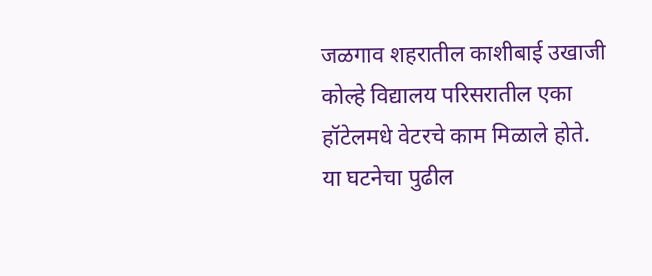जळगाव शहरातील काशीबाई उखाजी कोल्हे विद्यालय परिसरातील एका हॉटेलमधे वेटरचे काम मिळाले होते. या घटनेचा पुढील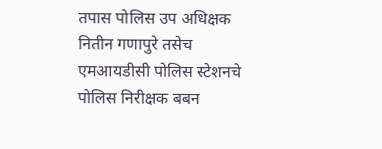तपास पोलिस उप अधिक्षक नितीन गणापुरे तसेच एमआयडीसी पोलिस स्टेशनचे पोलिस निरीक्षक बबन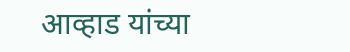आव्हाड यांच्या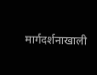मार्गदर्शनाखाली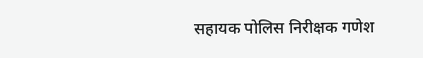सहायक पोलिस निरीक्षक गणेश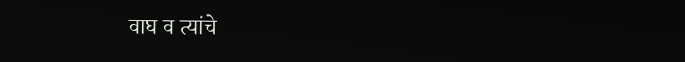वाघ व त्यांचे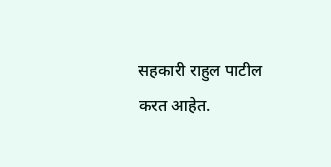सहकारी राहुल पाटील करत आहेत.